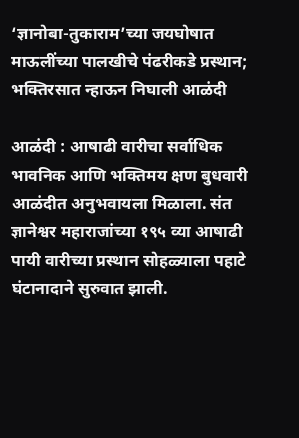‘ज्ञानोबा-तुकाराम’च्या जयघोषात माऊलींच्या पालखीचे पंढरीकडे प्रस्थान; भक्तिरसात न्हाऊन निघाली आळंदी

आळंदी : आषाढी वारीचा सर्वाधिक भावनिक आणि भक्तिमय क्षण बुधवारी आळंदीत अनुभवायला मिळाला. संत ज्ञानेश्वर महाराजांच्या १९५ व्या आषाढी पायी वारीच्या प्रस्थान सोहळ्याला पहाटे घंटानादाने सुरुवात झाली.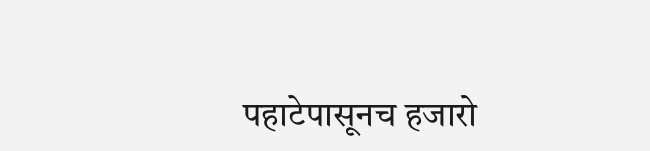पहाटेपासूनच हजारो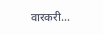वारकरी…